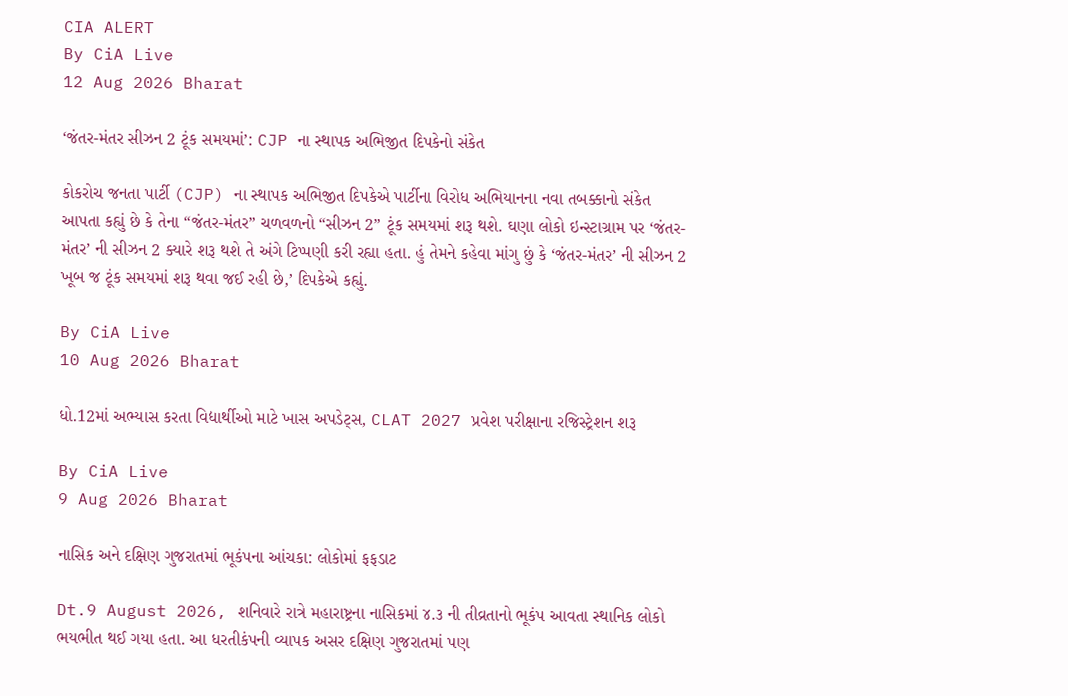CIA ALERT
By CiA Live
12 Aug 2026 Bharat

‘જંતર-મંતર સીઝન 2 ટૂંક સમયમાં’: CJP ના સ્થાપક અભિજીત દિપકેનો સંકેત

કોકરોચ જનતા પાર્ટી (CJP) ના સ્થાપક અભિજીત દિપકેએ પાર્ટીના વિરોધ અભિયાનના નવા તબક્કાનો સંકેત આપતા કહ્યું છે કે તેના “જંતર-મંતર” ચળવળનો “સીઝન 2” ટૂંક સમયમાં શરૂ થશે. ઘણા લોકો ઇન્સ્ટાગ્રામ પર ‘જંતર-મંતર’ ની સીઝન 2 ક્યારે શરૂ થશે તે અંગે ટિપ્પણી કરી રહ્યા હતા. હું તેમને કહેવા માંગુ છું કે ‘જંતર-મંતર’ ની સીઝન 2 ખૂબ જ ટૂંક સમયમાં શરૂ થવા જઈ રહી છે,’ દિપકેએ કહ્યું.

By CiA Live
10 Aug 2026 Bharat

ધો.12માં અભ્યાસ કરતા વિદ્યાર્થીઓ માટે ખાસ અપડેટ્સ, CLAT 2027 પ્રવેશ પરીક્ષાના રજિસ્ટ્રેશન શરૂ

By CiA Live
9 Aug 2026 Bharat

નાસિક અને દક્ષિણ ગુજરાતમાં ભૂકંપના આંચકા: લોકોમાં ફફડાટ

Dt.9 August 2026, શનિવારે રાત્રે મહારાષ્ટ્રના નાસિકમાં ૪.૩ ની તીવ્રતાનો ભૂકંપ આવતા સ્થાનિક લોકો ભયભીત થઈ ગયા હતા. આ ધરતીકંપની વ્યાપક અસર દક્ષિણ ગુજરાતમાં પણ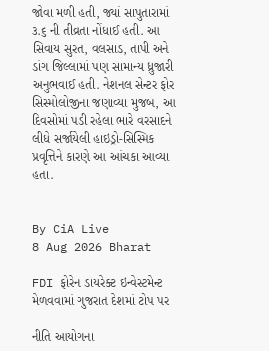જોવા મળી હતી, જ્યાં સાપુતારામાં ૩.૬ ની તીવ્રતા નોંધાઈ હતી. આ સિવાય સુરત, વલસાડ, તાપી અને ડાંગ જિલ્લામાં પણ સામાન્ય ધ્રુજારી અનુભવાઈ હતી. નેશનલ સેન્ટર ફોર સિસ્મોલોજીના જણાવ્યા મુજબ, આ દિવસોમાં પડી રહેલા ભારે વરસાદને લીધે સર્જાયેલી હાઇડ્રો-સિસ્મિક પ્રવૃત્તિને કારણે આ આંચકા આવ્યા હતા.


By CiA Live
8 Aug 2026 Bharat

FDI ફોરેન ડાયરેક્ટ ઇન્વેસ્ટમેન્ટ મેળવવામાં ગુજરાત દેશમાં ટોપ પર

નીતિ આયોગના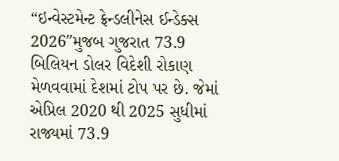“ઇન્વેસ્ટમેન્ટ ફ્રેન્ડલીનેસ ઈન્ડેક્સ 2026″મુજબ ગુજરાત 73.9 બિલિયન ડોલર વિદેશી રોકાણ મેળવવામાં દેશમાં ટોપ પર છે. જેમાં એપ્રિલ 2020 થી 2025 સુધીમાં રાજ્યમાં 73.9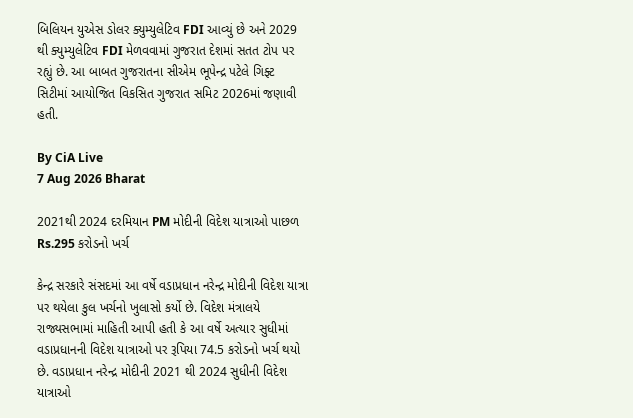બિલિયન યુએસ ડોલર ક્યુમ્યુલેટિવ FDI આવ્યું છે અને 2029 થી ક્યુમ્યુલેટિવ FDI મેળવવામાં ગુજરાત દેશમાં સતત ટોપ પર રહ્યું છે. આ બાબત ગુજરાતના સીએમ ભૂપેન્દ્ર પટેલે ગિફ્ટ સિટીમાં આયોજિત વિકસિત ગુજરાત સમિટ 2026માં જણાવી હતી.

By CiA Live
7 Aug 2026 Bharat

2021થી 2024 દરમિયાન PM મોદીની વિદેશ યાત્રાઓ પાછળ Rs.295 કરોડનો ખર્ચ

કેન્દ્ર સરકારે સંસદમાં આ વર્ષે વડાપ્રધાન નરેન્દ્ર મોદીની વિદેશ યાત્રા પર થયેલા કુલ ખર્ચનો ખુલાસો કર્યો છે. વિદેશ મંત્રાલયે રાજ્યસભામાં માહિતી આપી હતી કે આ વર્ષે અત્યાર સુધીમાં વડાપ્રધાનની વિદેશ યાત્રાઓ પર રૂપિયા 74.5 કરોડનો ખર્ચ થયો છે. વડાપ્રધાન નરેન્દ્ર મોદીની 2021 થી 2024 સુધીની વિદેશ યાત્રાઓ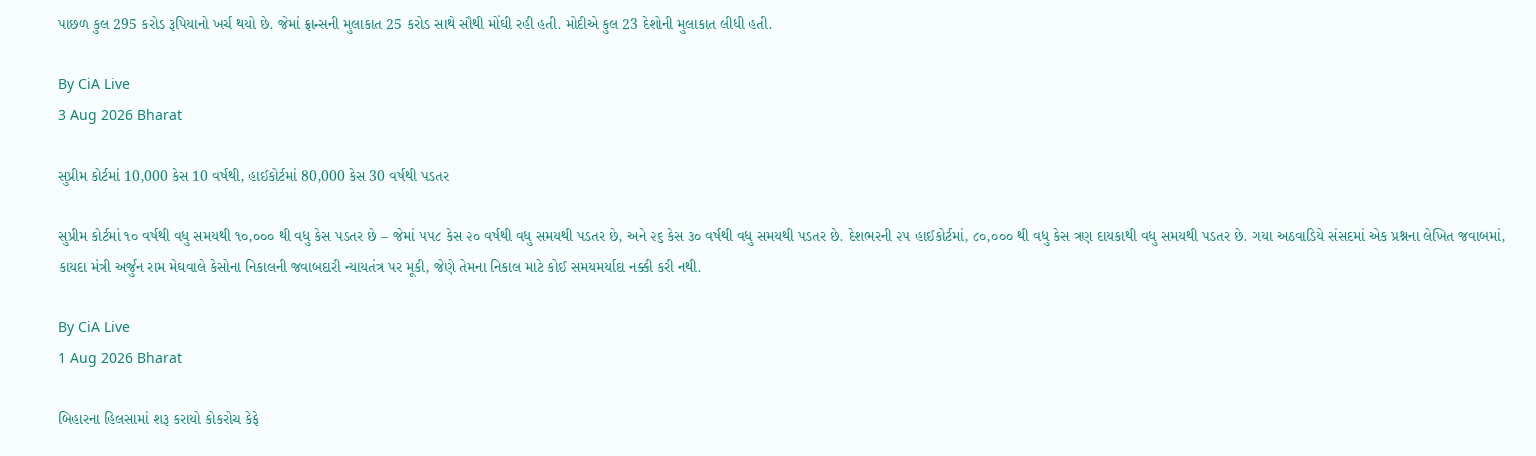પાછળ કુલ 295 કરોડ રૂપિયાનો ખર્ચ થયો છે. જેમાં ફ્રાન્સની મુલાકાત 25 કરોડ સાથે સૌથી મોંઘી રહી હતી. મોદીએ કુલ 23 દેશોની મુલાકાત લીધી હતી.

By CiA Live
3 Aug 2026 Bharat

સુપ્રીમ કોર્ટમાં 10,000 કેસ 10 વર્ષથી, હાઈકોર્ટમાં 80,000 કેસ 30 વર્ષથી પડતર

સુપ્રીમ કોર્ટમાં ૧૦ વર્ષથી વધુ સમયથી ૧૦,૦૦૦ થી વધુ કેસ પડતર છે – જેમાં ૫૫૮ કેસ ૨૦ વર્ષથી વધુ સમયથી પડતર છે, અને ૨૬ કેસ ૩૦ વર્ષથી વધુ સમયથી પડતર છે. દેશભરની ૨૫ હાઈકોર્ટમાં, ૮૦,૦૦૦ થી વધુ કેસ ત્રણ દાયકાથી વધુ સમયથી પડતર છે. ગયા અઠવાડિયે સંસદમાં એક પ્રશ્નના લેખિત જવાબમાં, કાયદા મંત્રી અર્જુન રામ મેઘવાલે કેસોના નિકાલની જવાબદારી ન્યાયતંત્ર પર મૂકી, જેણે તેમના નિકાલ માટે કોઈ સમયમર્યાદા નક્કી કરી નથી.

By CiA Live
1 Aug 2026 Bharat

બિહારના હિલસામાં શરૂ કરાયો કોકરોચ કેફે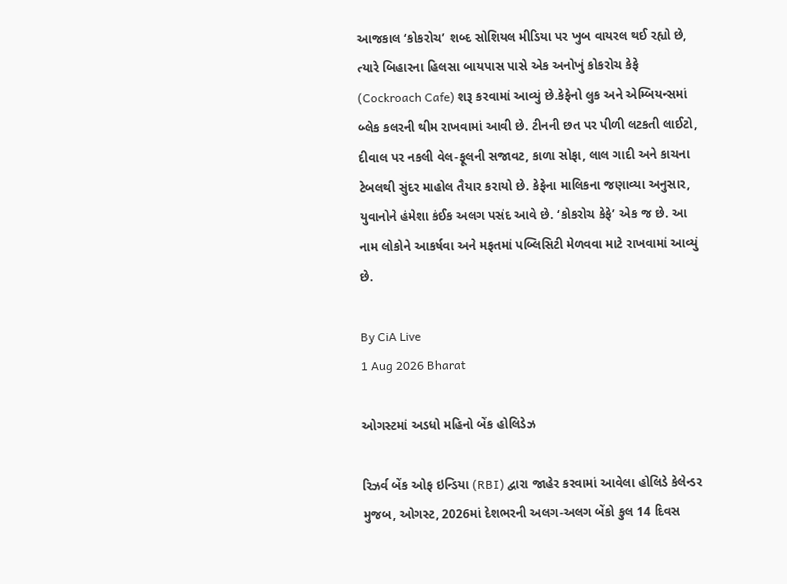આજકાલ ‘કોકરોચ’ શબ્દ સોશિયલ મીડિયા પર ખુબ વાયરલ થઈ રહ્યો છે, ત્યારે બિહારના હિલસા બાયપાસ પાસે એક અનોખું કોકરોચ કેફે (Cockroach Cafe) શરૂ કરવામાં આવ્યું છે.કેફેનો લુક અને એમ્બિયન્સમાં બ્લેક કલરની થીમ રાખવામાં આવી છે. ટીનની છત પર પીળી લટકતી લાઈટો, દીવાલ પર નકલી વેલ-ફૂલની સજાવટ, કાળા સોફા, લાલ ગાદી અને કાચના ટેબલથી સુંદર માહોલ તૈયાર કરાયો છે. કેફેના માલિકના જણાવ્યા અનુસાર, યુવાનોને હંમેશા કંઈક અલગ પસંદ આવે છે. ‘કોકરોચ કેફે’ એક જ છે. આ નામ લોકોને આકર્ષવા અને મફતમાં પબ્લિસિટી મેળવવા માટે રાખવામાં આવ્યું છે.

By CiA Live
1 Aug 2026 Bharat

ઓગસ્ટમાં અડધો મહિનો બેંક હોલિડેઝ

રિઝર્વ બેંક ઓફ ઇન્ડિયા (RBI) દ્વારા જાહેર કરવામાં આવેલા હોલિડે કેલેન્ડર મુજબ, ઓગસ્ટ, 2026માં દેશભરની અલગ-અલગ બેંકો કુલ 14 દિવસ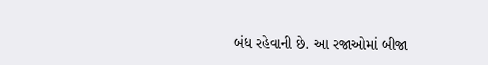બંધ રહેવાની છે. આ રજાઓમાં બીજા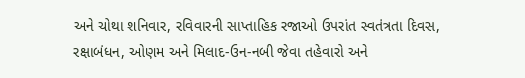અને ચોથા શનિવાર, રવિવારની સાપ્તાહિક રજાઓ ઉપરાંત સ્વતંત્રતા દિવસ, રક્ષાબંધન, ઓણમ અને મિલાદ-ઉન-નબી જેવા તહેવારો અને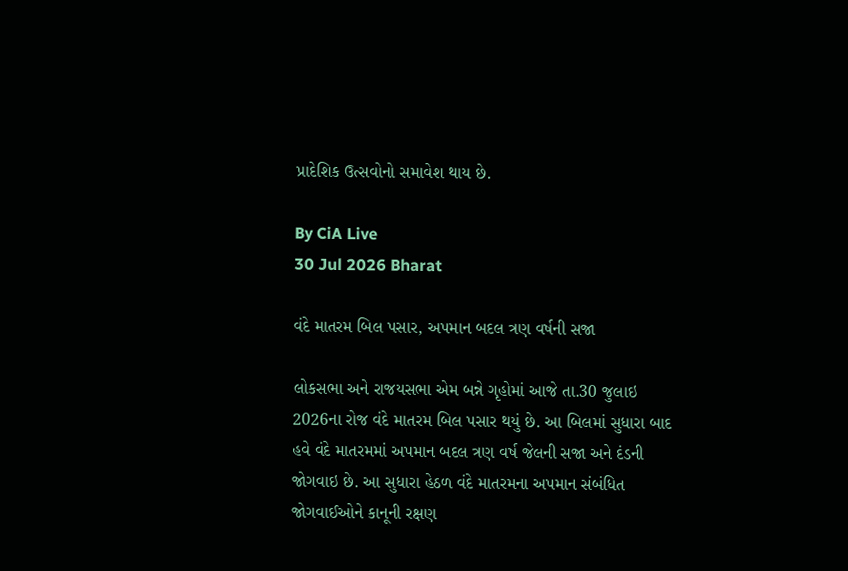પ્રાદેશિક ઉત્સવોનો સમાવેશ થાય છે.

By CiA Live
30 Jul 2026 Bharat

વંદે માતરમ બિલ પસાર, અપમાન બદલ ત્રણ વર્ષની સજા

લોકસભા અને રાજયસભા એમ બન્ને ગૃહોમાં આજે તા.30 જુલાઇ 2026ના રોજ વંદે માતરમ બિલ પસાર થયું છે. આ બિલમાં સુધારા બાદ હવે વંદે માતરમમાં અપમાન બદલ ત્રણ વર્ષ જેલની સજા અને દંડની જોગવાઇ છે. આ સુધારા હેઠળ વંદે માતરમના અપમાન સંબંધિત જોગવાઈઓને કાનૂની રક્ષણ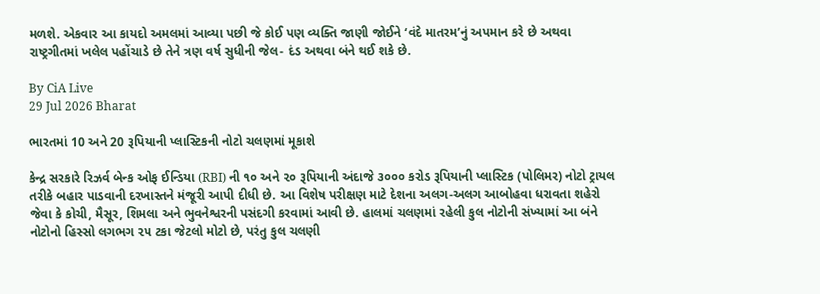મળશે. એકવાર આ કાયદો અમલમાં આવ્યા પછી જે કોઈ પણ વ્યક્તિ જાણી જોઈને ‘વંદે માતરમ’નું અપમાન કરે છે અથવા રાષ્ટ્રગીતમાં ખલેલ પહોંચાડે છે તેને ત્રણ વર્ષ સુધીની જેલ- દંડ અથવા બંને થઈ શકે છે.

By CiA Live
29 Jul 2026 Bharat

ભારતમાં 10 અને 20 રૂપિયાની પ્લાસ્ટિકની નોટો ચલણમાં મૂકાશે

કેન્દ્ર સરકારે રિઝર્વ બેન્ક ઓફ ઈન્ડિયા (RBI) ની ૧૦ અને ૨૦ રૂપિયાની અંદાજે ૩૦૦૦ કરોડ રૂપિયાની પ્લાસ્ટિક (પોલિમર) નોટો ટ્રાયલ તરીકે બહાર પાડવાની દરખાસ્તને મંજૂરી આપી દીધી છે. આ વિશેષ પરીક્ષણ માટે દેશના અલગ-અલગ આબોહવા ધરાવતા શહેરો જેવા કે કોચી, મૈસૂર, શિમલા અને ભુવનેશ્વરની પસંદગી કરવામાં આવી છે. હાલમાં ચલણમાં રહેલી કુલ નોટોની સંખ્યામાં આ બંને નોટોનો હિસ્સો લગભગ ૨૫ ટકા જેટલો મોટો છે, પરંતુ કુલ ચલણી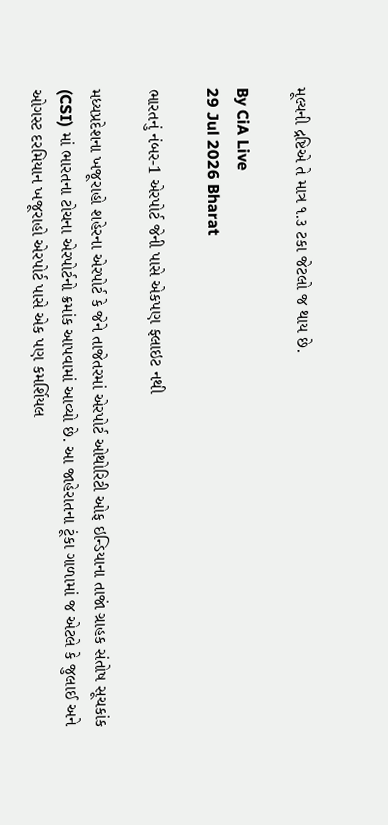મૂલ્યની દ્રષ્ટિએ તે માત્ર ૧.૩ ટકા જેટલો જ થાય છે.

By CiA Live
29 Jul 2026 Bharat

ભારતનું નંબર-1 એરપોર્ટ જેની પાસે એકપણ ફ્લાઇટ નથી

મધ્યપ્રદેશના ખજૂરાહો શહેરના એરપોર્ટ કે જેને તાજેતરમાં એરપોર્ટ ઓથોરિટી ઓફ ઇન્ડિયાના તાજાં ગ્રાહક સંતોષ સૂચકાંક (CSI) માં ભારતના ટોચના એરપોર્ટનો ક્રમાંક આપવામાં આવ્યો છે. આ જાહેરાતના ટૂંકા ગાળામાં જ એટલે કે જુલાઈ અને ઓગસ્ટ દરમિયાન ખજૂરાહો એરપોર્ટ પાસે એક પણ કમર્શિયલ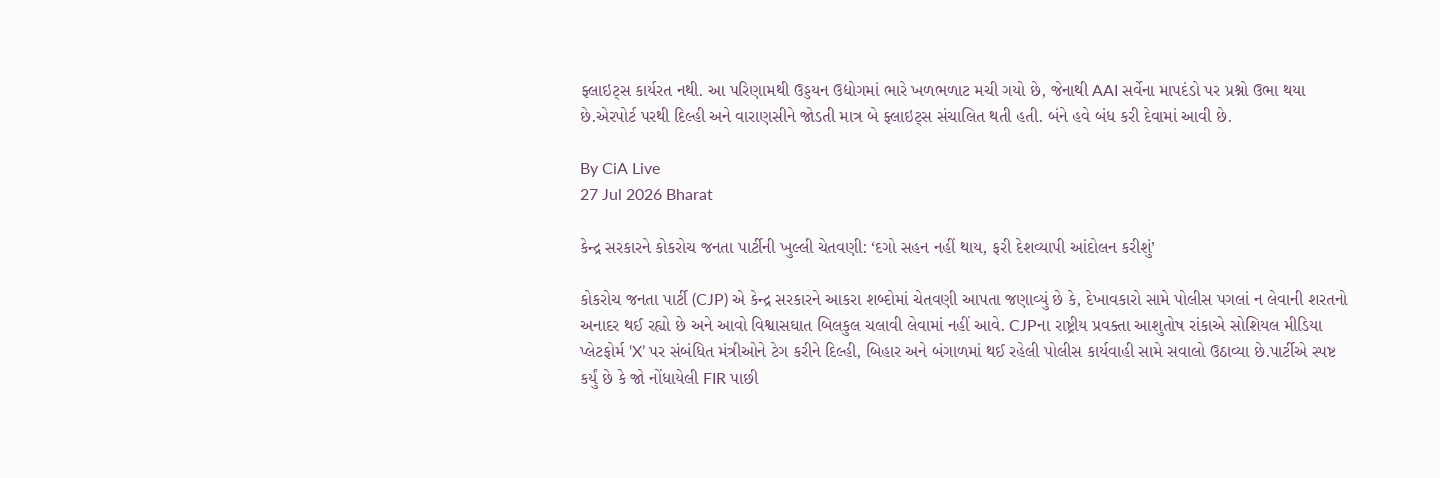ફ્લાઇટ્સ કાર્યરત નથી. આ પરિણામથી ઉડ્ડયન ઉદ્યોગમાં ભારે ખળભળાટ મચી ગયો છે, જેનાથી AAI સર્વેના માપદંડો પર પ્રશ્નો ઉભા થયા છે.એરપોર્ટ પરથી દિલ્હી અને વારાણસીને જોડતી માત્ર બે ફ્લાઇટ્સ સંચાલિત થતી હતી. બંને હવે બંધ કરી દેવામાં આવી છે.

By CiA Live
27 Jul 2026 Bharat

કેન્દ્ર સરકારને કોકરોચ જનતા પાર્ટીની ખુલ્લી ચેતવણી: ‘દગો સહન નહીં થાય, ફરી દેશવ્યાપી આંદોલન કરીશું’

કોકરોચ જનતા પાર્ટી (CJP) એ કેન્દ્ર સરકારને આકરા શબ્દોમાં ચેતવણી આપતા જણાવ્યું છે કે, દેખાવકારો સામે પોલીસ પગલાં ન લેવાની શરતનો અનાદર થઈ રહ્યો છે અને આવો વિશ્વાસઘાત બિલકુલ ચલાવી લેવામાં નહીં આવે. CJPના રાષ્ટ્રીય પ્રવક્તા આશુતોષ રાંકાએ સોશિયલ મીડિયા પ્લેટફોર્મ ‘X’ પર સંબંધિત મંત્રીઓને ટેગ કરીને દિલ્હી, બિહાર અને બંગાળમાં થઈ રહેલી પોલીસ કાર્યવાહી સામે સવાલો ઉઠાવ્યા છે.પાર્ટીએ સ્પષ્ટ કર્યું છે કે જો નોંધાયેલી FIR પાછી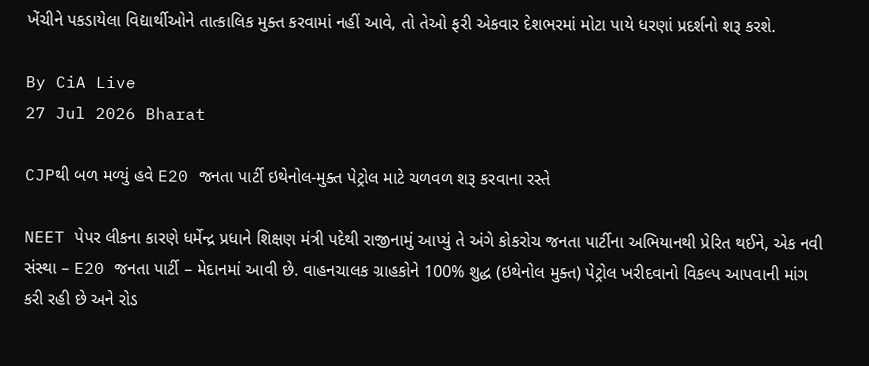ખેંચીને પકડાયેલા વિદ્યાર્થીઓને તાત્કાલિક મુક્ત કરવામાં નહીં આવે, તો તેઓ ફરી એકવાર દેશભરમાં મોટા પાયે ધરણાં પ્રદર્શનો શરૂ કરશે.

By CiA Live
27 Jul 2026 Bharat

CJPથી બળ મળ્યું હવે E20 જનતા પાર્ટી ઇથેનોલ-મુક્ત પેટ્રોલ માટે ચળવળ શરૂ કરવાના રસ્તે

NEET પેપર લીકના કારણે ધર્મેન્દ્ર પ્રધાને શિક્ષણ મંત્રી પદેથી રાજીનામું આપ્યું તે અંગે કોકરોચ જનતા પાર્ટીના અભિયાનથી પ્રેરિત થઈને, એક નવી સંસ્થા – E20 જનતા પાર્ટી – મેદાનમાં આવી છે. વાહનચાલક ગ્રાહકોને 100% શુદ્ધ (ઇથેનોલ મુક્ત) પેટ્રોલ ખરીદવાનો વિકલ્પ આપવાની માંગ કરી રહી છે અને રોડ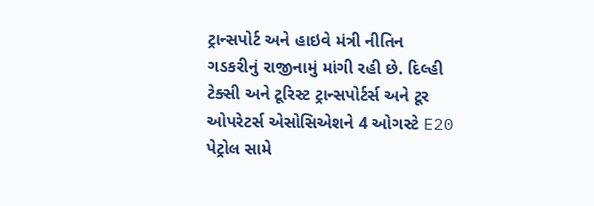ટ્રાન્સપોર્ટ અને હાઇવે મંત્રી નીતિન ગડકરીનું રાજીનામું માંગી રહી છે. દિલ્હી ટેક્સી અને ટૂરિસ્ટ ટ્રાન્સપોર્ટર્સ અને ટૂર ઓપરેટર્સ એસોસિએશને 4 ઓગસ્ટે E20 પેટ્રોલ સામે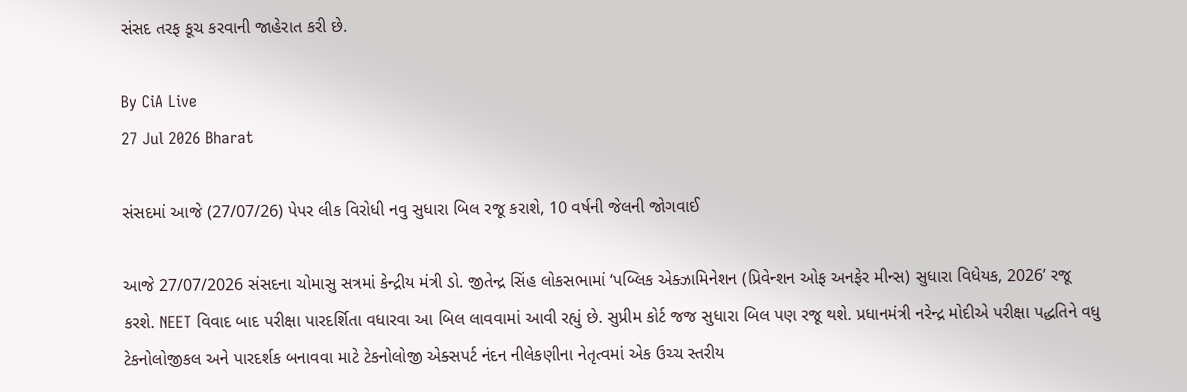સંસદ તરફ કૂચ કરવાની જાહેરાત કરી છે.

By CiA Live
27 Jul 2026 Bharat

સંસદમાં આજે (27/07/26) પેપર લીક વિરોધી નવુ સુધારા બિલ રજૂ કરાશે, 10 વર્ષની જેલની જોગવાઈ

આજે 27/07/2026 સંસદના ચોમાસુ સત્રમાં કેન્દ્રીય મંત્રી ડો. જીતેન્દ્ર સિંહ લોકસભામાં ‘પબ્લિક એક્ઝામિનેશન (પ્રિવેન્શન ઓફ અનફેર મીન્સ) સુધારા વિધેયક, 2026’ રજૂ કરશે. NEET વિવાદ બાદ પરીક્ષા પારદર્શિતા વધારવા આ બિલ લાવવામાં આવી રહ્યું છે. સુપ્રીમ કોર્ટ જજ સુધારા બિલ પણ રજૂ થશે. પ્રધાનમંત્રી નરેન્દ્ર મોદીએ પરીક્ષા પદ્ધતિને વધુ ટેકનોલોજીકલ અને પારદર્શક બનાવવા માટે ટેકનોલોજી એક્સપર્ટ નંદન નીલેકણીના નેતૃત્વમાં એક ઉચ્ચ સ્તરીય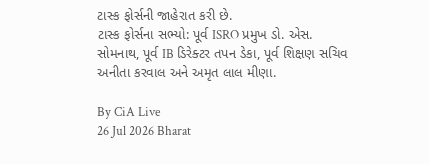ટાસ્ક ફોર્સની જાહેરાત કરી છે.
ટાસ્ક ફોર્સના સભ્યો: પૂર્વ ISRO પ્રમુખ ડો. એસ. સોમનાથ, પૂર્વ IB ડિરેક્ટર તપન ડેકા, પૂર્વ શિક્ષણ સચિવ અનીતા કરવાલ અને અમૃત લાલ મીણા.

By CiA Live
26 Jul 2026 Bharat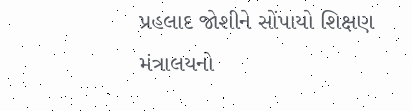પ્રહલાદ જોશીને સોંપાયો શિક્ષણ મંત્રાલયનો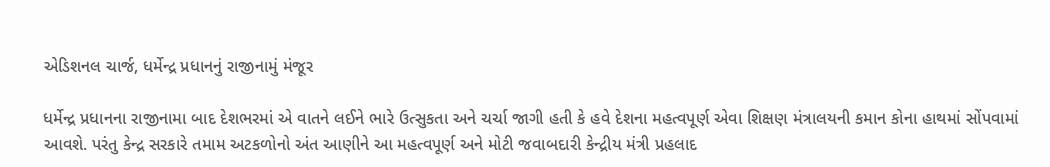એડિશનલ ચાર્જ, ધર્મેન્દ્ર પ્રધાનનું રાજીનામું મંજૂર

ધર્મેન્દ્ર પ્રધાનના રાજીનામા બાદ દેશભરમાં એ વાતને લઈને ભારે ઉત્સુકતા અને ચર્ચા જાગી હતી કે હવે દેશના મહત્વપૂર્ણ એવા શિક્ષણ મંત્રાલયની કમાન કોના હાથમાં સોંપવામાં આવશે. પરંતુ કેન્દ્ર સરકારે તમામ અટકળોનો અંત આણીને આ મહત્વપૂર્ણ અને મોટી જવાબદારી કેન્દ્રીય મંત્રી પ્રહલાદ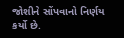જોશીને સોંપવાનો નિર્ણય કર્યો છે.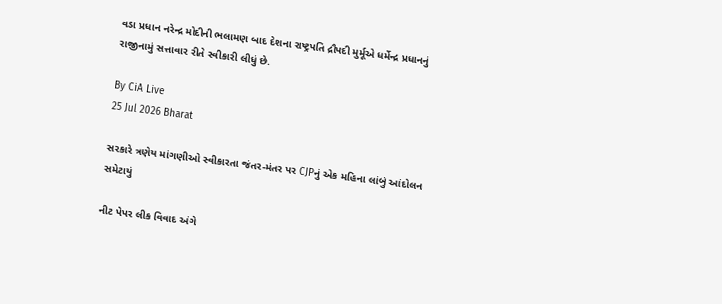વડા પ્રધાન નરેન્દ્ર મોદીની ભલામણ બાદ દેશના રાષ્ટ્રપતિ દ્રૌપદી મુર્મૂએ ધર્મેન્દ્ર પ્રધાનનું રાજીનામું સત્તાવાર રીતે સ્વીકારી લીધું છે.

By CiA Live
25 Jul 2026 Bharat

સરકારે ત્રણેય માંગણીઓ સ્વીકારતા જંતર-મંતર પર CJPનું એક મહિના લાંબું આંદોલન સમેટાયું

નીટ પેપર લીક વિવાદ અંગે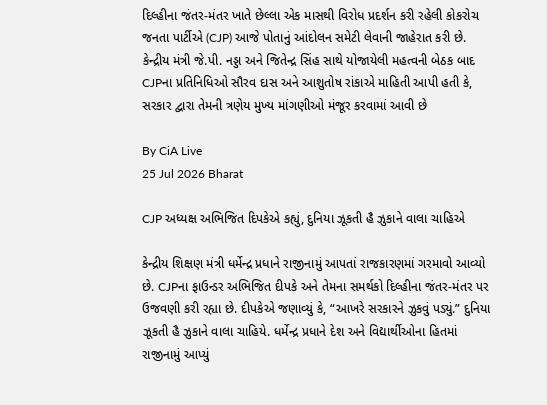દિલ્હીના જંતર-મંતર ખાતે છેલ્લા એક માસથી વિરોધ પ્રદર્શન કરી રહેલી કોકરોચ જનતા પાર્ટીએ (CJP) આજે પોતાનું આંદોલન સમેટી લેવાની જાહેરાત કરી છે. કેન્દ્રીય મંત્રી જે.પી. નડ્ડા અને જિતેન્દ્ર સિંહ સાથે યોજાયેલી મહત્વની બેઠક બાદ CJPના પ્રતિનિધિઓ સૌરવ દાસ અને આશુતોષ રાંકાએ માહિતી આપી હતી કે, સરકાર દ્વારા તેમની ત્રણેય મુખ્ય માંગણીઓ મંજૂર કરવામાં આવી છે

By CiA Live
25 Jul 2026 Bharat

CJP અધ્યક્ષ અભિજિત દિપકેએ કહ્યું, દુનિયા ઝૂકતી હૈ ઝુકાને વાલા ચાહિએ

કેન્દ્રીય શિક્ષણ મંત્રી ધર્મેન્દ્ર પ્રધાને રાજીનામું આપતાં રાજકારણમાં ગરમાવો આવ્યો છે. CJPના ફાઉન્ડર અભિજિત દીપકે અને તેમના સમર્થકો દિલ્હીના જંતર-મંતર પર ઉજવણી કરી રહ્યા છે. દીપકેએ જણાવ્યું કે, “આખરે સરકારને ઝુકવું પડ્યું.” દુનિયા ઝૂકતી હૈ ઝુકાને વાલા ચાહિયે. ધર્મેન્દ્ર પ્રધાને દેશ અને વિદ્યાર્થીઓના હિતમાં રાજીનામું આપ્યું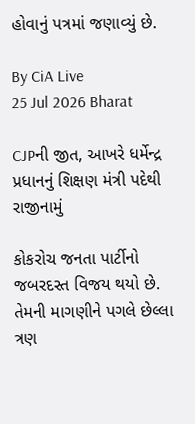હોવાનું પત્રમાં જણાવ્યું છે.

By CiA Live
25 Jul 2026 Bharat

CJPની જીત, આખરે ધર્મેન્દ્ર પ્રધાનનું શિક્ષણ મંત્રી પદેથી રાજીનામું

કોકરોચ જનતા પાર્ટીનો જબરદસ્ત વિજય થયો છે. તેમની માગણીને પગલે છેલ્લા ત્રણ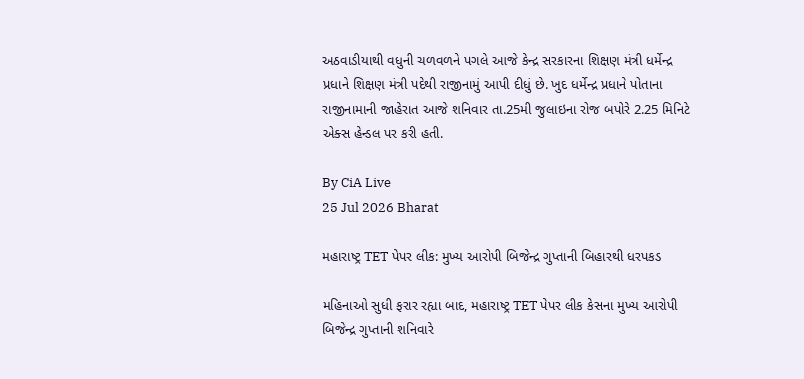અઠવાડીયાથી વધુની ચળવળને પગલે આજે કેન્દ્ર સરકારના શિક્ષણ મંત્રી ધર્મેન્દ્ર પ્રધાને શિક્ષણ મંત્રી પદેથી રાજીનામું આપી દીધું છે. ખુદ ધર્મેન્દ્ર પ્રધાને પોતાના રાજીનામાની જાહેરાત આજે શનિવાર તા.25મી જુલાઇના રોજ બપોરે 2.25 મિનિટે એક્સ હેન્ડલ પર કરી હતી.

By CiA Live
25 Jul 2026 Bharat

મહારાષ્ટ્ર TET પેપર લીક: મુખ્ય આરોપી બિજેન્દ્ર ગુપ્તાની બિહારથી ધરપકડ

મહિનાઓ સુધી ફરાર રહ્યા બાદ, મહારાષ્ટ્ર TET પેપર લીક કેસના મુખ્ય આરોપી બિજેન્દ્ર ગુપ્તાની શનિવારે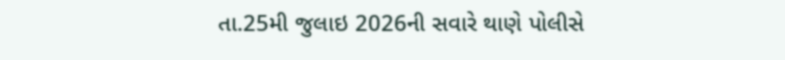તા.25મી જુલાઇ 2026ની સવારે થાણે પોલીસે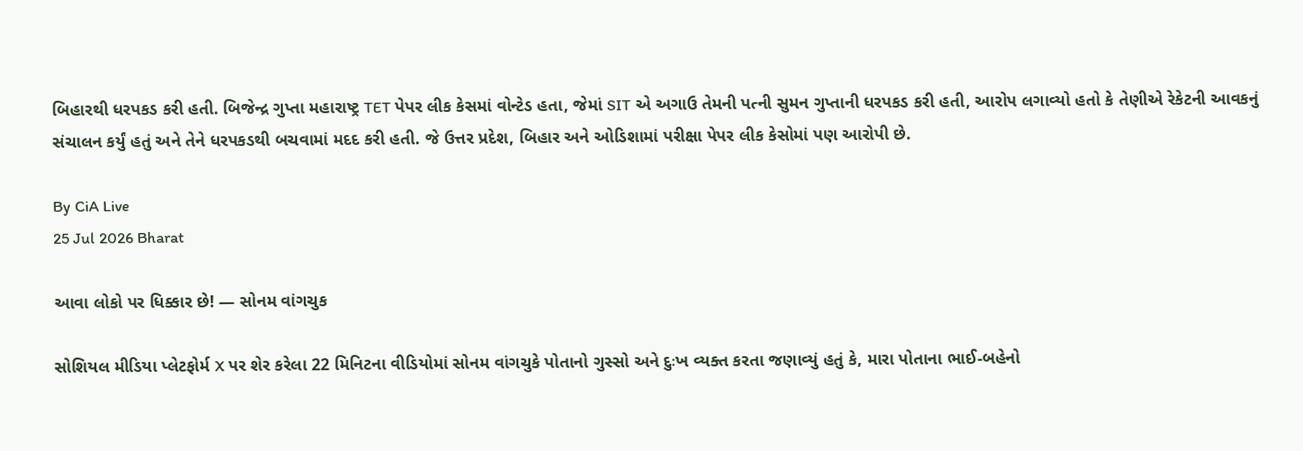બિહારથી ધરપકડ કરી હતી. બિજેન્દ્ર ગુપ્તા મહારાષ્ટ્ર TET પેપર લીક કેસમાં વોન્ટેડ હતા, જેમાં SIT એ અગાઉ તેમની પત્ની સુમન ગુપ્તાની ધરપકડ કરી હતી, આરોપ લગાવ્યો હતો કે તેણીએ રેકેટની આવકનું સંચાલન કર્યું હતું અને તેને ધરપકડથી બચવામાં મદદ કરી હતી. જે ઉત્તર પ્રદેશ, બિહાર અને ઓડિશામાં પરીક્ષા પેપર લીક કેસોમાં પણ આરોપી છે.

By CiA Live
25 Jul 2026 Bharat

આવા લોકો પર ધિક્કાર છે! — સોનમ વાંગચુક

સોશિયલ મીડિયા પ્લેટફોર્મ X પર શેર કરેલા 22 મિનિટના વીડિયોમાં સોનમ વાંગચુકે પોતાનો ગુસ્સો અને દુઃખ વ્યક્ત કરતા જણાવ્યું હતું કે, મારા પોતાના ભાઈ-બહેનો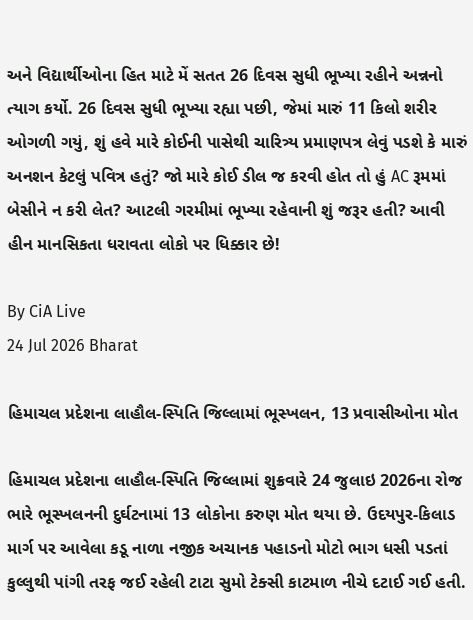અને વિદ્યાર્થીઓના હિત માટે મેં સતત 26 દિવસ સુધી ભૂખ્યા રહીને અન્નનો ત્યાગ કર્યો. 26 દિવસ સુધી ભૂખ્યા રહ્યા પછી, જેમાં મારું 11 કિલો શરીર ઓગળી ગયું, શું હવે મારે કોઈની પાસેથી ચારિત્ર્ય પ્રમાણપત્ર લેવું પડશે કે મારું અનશન કેટલું પવિત્ર હતું? જો મારે કોઈ ડીલ જ કરવી હોત તો હું AC રૂમમાં બેસીને ન કરી લેત? આટલી ગરમીમાં ભૂખ્યા રહેવાની શું જરૂર હતી? આવી હીન માનસિકતા ધરાવતા લોકો પર ધિક્કાર છે!

By CiA Live
24 Jul 2026 Bharat

હિમાચલ પ્રદેશના લાહૌલ-સ્પિતિ જિલ્લામાં ભૂસ્ખલન, 13 પ્રવાસીઓના મોત

હિમાચલ પ્રદેશના લાહૌલ-સ્પિતિ જિલ્લામાં શુક્રવારે 24 જુલાઇ 2026ના રોજ ભારે ભૂસ્ખલનની દુર્ઘટનામાં 13 લોકોના કરુણ મોત થયા છે. ઉદયપુર-કિલાડ માર્ગ પર આવેલા કડૂ નાળા નજીક અચાનક પહાડનો મોટો ભાગ ધસી પડતાં કુલ્લુથી પાંગી તરફ જઈ રહેલી ટાટા સુમો ટેક્સી કાટમાળ નીચે દટાઈ ગઈ હતી.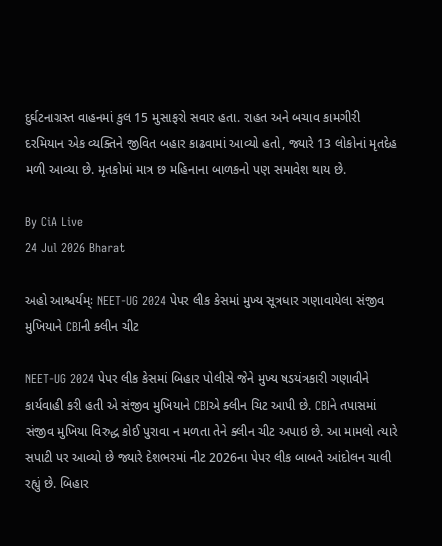દુર્ઘટનાગ્રસ્ત વાહનમાં કુલ 15 મુસાફરો સવાર હતા. રાહત અને બચાવ કામગીરી દરમિયાન એક વ્યક્તિને જીવિત બહાર કાઢવામાં આવ્યો હતો, જ્યારે 13 લોકોનાં મૃતદેહ મળી આવ્યા છે. મૃતકોમાં માત્ર છ મહિનાના બાળકનો પણ સમાવેશ થાય છે.

By CiA Live
24 Jul 2026 Bharat

અહો આશ્ચર્યમ્ઃ NEET-UG 2024 પેપર લીક કેસમાં મુખ્ય સૂત્રધાર ગણાવાયેલા સંજીવ મુખિયાને CBIની ક્લીન ચીટ

NEET-UG 2024 પેપર લીક કેસમાં બિહાર પોલીસે જેને મુખ્ય ષડયંત્રકારી ગણાવીને કાર્યવાહી કરી હતી એ સંજીવ મુખિયાને CBIએ ક્લીન ચિટ આપી છે. CBIને તપાસમાં સંજીવ મુખિયા વિરુદ્ધ કોઈ પુરાવા ન મળતા તેને ક્લીન ચીટ અપાઇ છે. આ મામલો ત્યારે સપાટી પર આવ્યો છે જ્યારે દેશભરમાં નીટ 2026ના પેપર લીક બાબતે આંદોલન ચાલી રહ્યું છે. બિહાર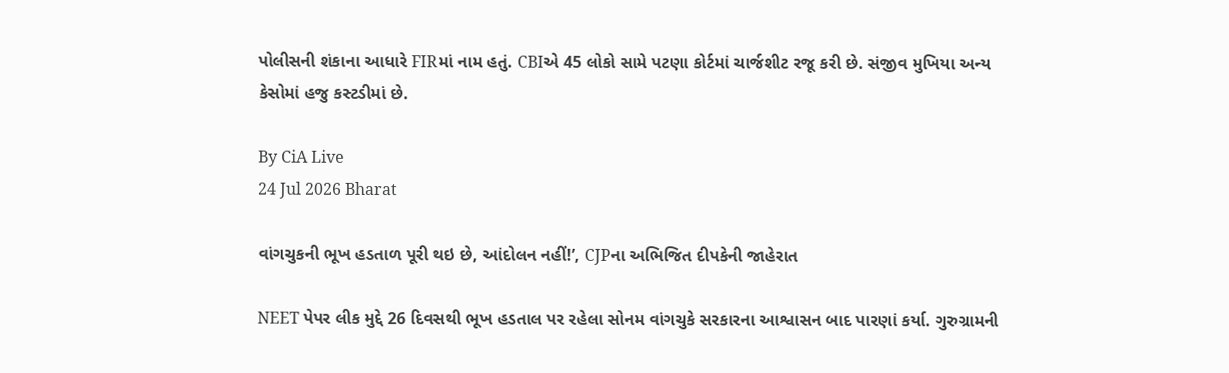પોલીસની શંકાના આધારે FIRમાં નામ હતું. CBIએ 45 લોકો સામે પટણા કોર્ટમાં ચાર્જશીટ રજૂ કરી છે. સંજીવ મુખિયા અન્ય કેસોમાં હજુ કસ્ટડીમાં છે.

By CiA Live
24 Jul 2026 Bharat

વાંગચુકની ભૂખ હડતાળ પૂરી થઇ છે, આંદોલન નહીં!’, CJPના અભિજિત દીપકેની જાહેરાત

NEET પેપર લીક મુદ્દે 26 દિવસથી ભૂખ હડતાલ પર રહેલા સોનમ વાંગચુકે સરકારના આશ્વાસન બાદ પારણાં કર્યા. ગુરુગ્રામની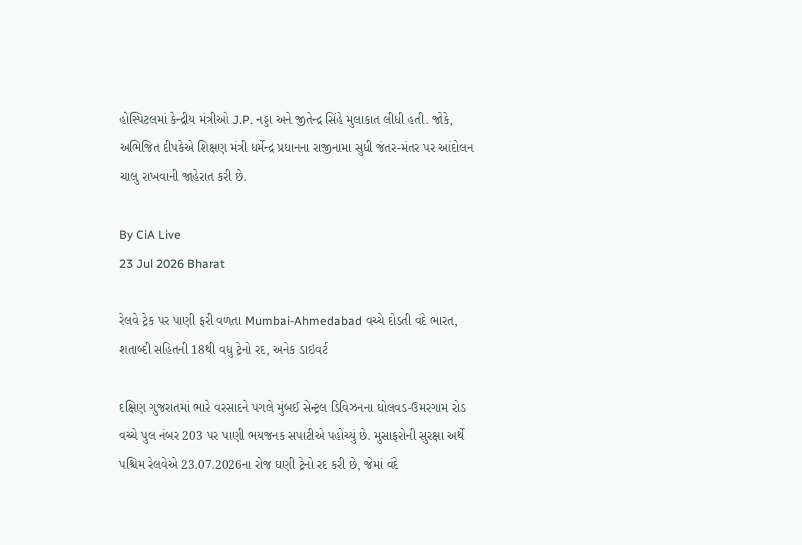હોસ્પિટલમાં કેન્દ્રીય મંત્રીઓ J.P. નડ્ડા અને જીતેન્દ્ર સિંહે મુલાકાત લીધી હતી. જોકે, અભિજિત દીપકેએ શિક્ષણ મંત્રી ધર્મેન્દ્ર પ્રધાનના રાજીનામા સુધી જંતર-મંતર પર આંદોલન ચાલુ રાખવાની જાહેરાત કરી છે.

By CiA Live
23 Jul 2026 Bharat

રેલવે ટ્રેક પર પાણી ફરી વળતા Mumbai-Ahmedabad વચ્ચે દોડતી વંદે ભારત, શતાબ્દી સહિતની 18થી વધુ ટ્રેનો રદ, અનેક ડાઇવર્ટ

દક્ષિણ ગુજરાતમાં ભારે વરસાદને પગલે મુંબઈ સેન્ટ્રલ ડિવિઝનના ઘોલવડ-ઉમરગામ રોડ વચ્ચે પુલ નંબર 203 પર પાણી ભયજનક સપાટીએ પહોંચ્યું છે. મુસાફરોની સુરક્ષા અર્થે પશ્ચિમ રેલવેએ 23.07.2026ના રોજ ઘણી ટ્રેનો રદ કરી છે, જેમાં વંદે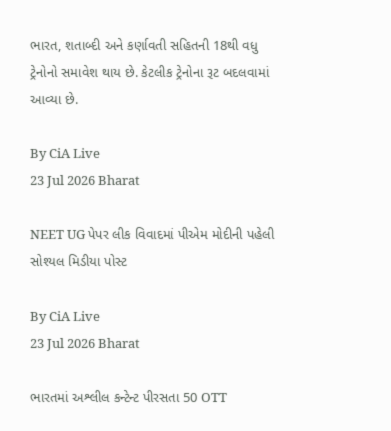ભારત, શતાબ્દી અને કર્ણાવતી સહિતની 18થી વધુ ટ્રેનોનો સમાવેશ થાય છે. કેટલીક ટ્રેનોના રૂટ બદલવામાં આવ્યા છે.

By CiA Live
23 Jul 2026 Bharat

NEET UG પેપર લીક વિવાદમાં પીએમ મોદીની પહેલી સોશ્યલ મિડીયા પોસ્ટ

By CiA Live
23 Jul 2026 Bharat

ભારતમાં અશ્લીલ કન્ટેન્ટ પીરસતા 50 OTT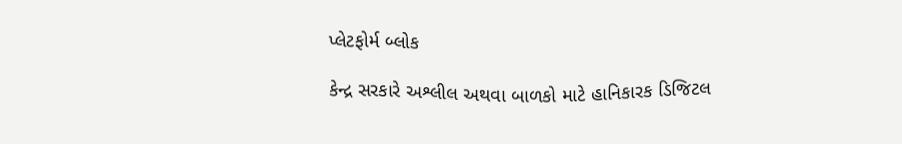પ્લેટફોર્મ બ્લોક

કેન્દ્ર સરકારે અશ્લીલ અથવા બાળકો માટે હાનિકારક ડિજિટલ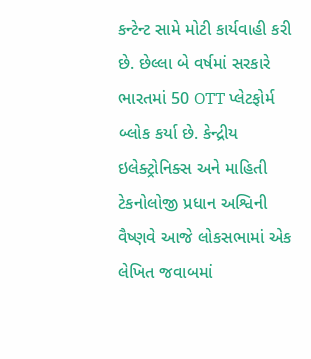કન્ટેન્ટ સામે મોટી કાર્યવાહી કરી છે. છેલ્લા બે વર્ષમાં સરકારે ભારતમાં 50 OTT પ્લેટફોર્મ બ્લોક કર્યા છે. કેન્દ્રીય ઇલેક્ટ્રોનિક્સ અને માહિતી ટેકનોલોજી પ્રધાન અશ્વિની વૈષ્ણવે આજે લોકસભામાં એક લેખિત જવાબમાં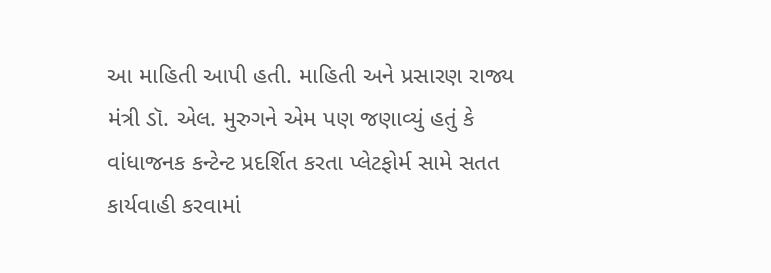આ માહિતી આપી હતી. માહિતી અને પ્રસારણ રાજ્ય મંત્રી ડૉ. એલ. મુરુગને એમ પણ જણાવ્યું હતું કે વાંધાજનક કન્ટેન્ટ પ્રદર્શિત કરતા પ્લેટફોર્મ સામે સતત કાર્યવાહી કરવામાં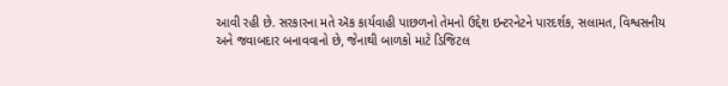આવી રહી છે. સરકારના મતે ઍક કાર્યવાહી પાછળનો તેમનો ઉદ્દેશ ઇન્ટરનેટને પારદર્શક, સલામત, વિશ્વસનીય અને જવાબદાર બનાવવાનો છે, જેનાથી બાળકો માટે ડિજિટલ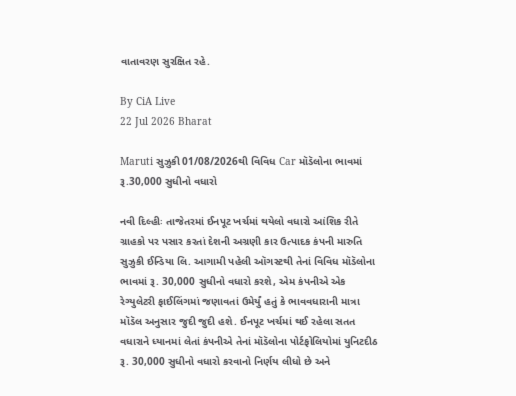વાતાવરણ સુરક્ષિત રહે.

By CiA Live
22 Jul 2026 Bharat

Maruti સુઝુકી 01/08/2026થી વિવિધ Car મૉડૅલોના ભાવમાં રૂ.30,000 સુધીનો વધારો

નવી દિલ્હીઃ તાજેતરમાં ઈનપૂટ ખર્ચમાં થયેલો વધારો આંશિક રીતે ગ્રાહકો પર પસાર કરતાં દેશની અગ્રણી કાર ઉત્પાદક કંપની મારુતિ સુઝુકી ઈન્ડિયા લિ. આગામી પહેલી ઑગસ્ટથી તેનાં વિવિધ મૉડૅલોના ભાવમાં રૂ. 30,000 સુધીનો વધારો કરશે, એમ કંપનીએ એક રેગ્યુલેટરી ફાઈલિંગમાં જણાવતાં ઉમેર્યું હતું કે ભાવવધારાની માત્રા મૉડૅલ અનુસાર જુદી જુદી હશે. ઈનપૂટ ખર્ચમાં થઈ રહેલા સતત વધારાને ધ્યાનમાં લેતાં કંપનીએ તેનાં મૉડૅલોના પોર્ટફોલિયોમાં યુનિટદીઠ રૂ. 30,000 સુધીનો વધારો કરવાનો નિર્ણય લીધો છે અને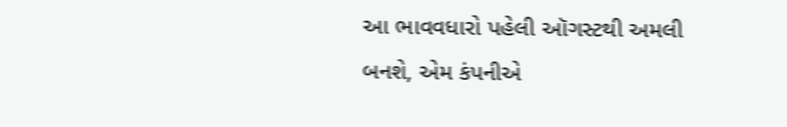આ ભાવવધારો પહેલી ઑગસ્ટથી અમલી બનશે, એમ કંપનીએ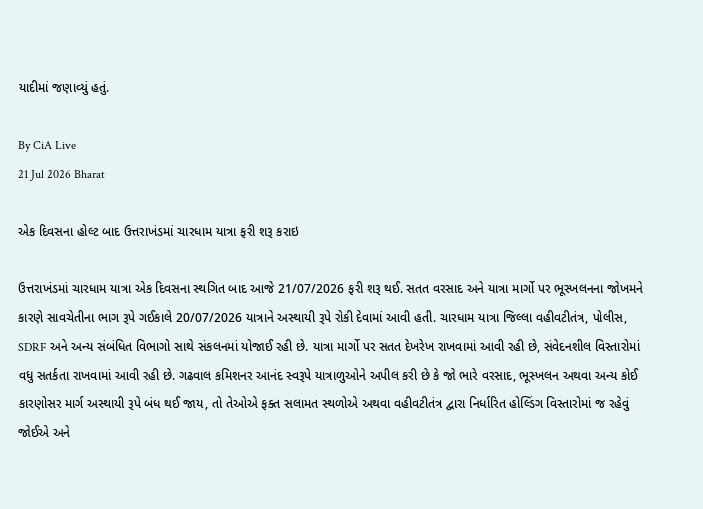યાદીમાં જણાવ્યું હતું.

By CiA Live
21 Jul 2026 Bharat

એક દિવસના હોલ્ટ બાદ ઉત્તરાખંડમાં ચારધામ યાત્રા ફરી શરૂ કરાઇ

ઉત્તરાખંડમાં ચારધામ યાત્રા એક દિવસના સ્થગિત બાદ આજે 21/07/2026 ફરી શરૂ થઈ. સતત વરસાદ અને યાત્રા માર્ગો પર ભૂસ્ખલનના જોખમને કારણે સાવચેતીના ભાગ રૂપે ગઈકાલે 20/07/2026 યાત્રાને અસ્થાયી રૂપે રોકી દેવામાં આવી હતી. ચારધામ યાત્રા જિલ્લા વહીવટીતંત્ર, પોલીસ, SDRF અને અન્ય સંબંધિત વિભાગો સાથે સંકલનમાં યોજાઈ રહી છે. યાત્રા માર્ગો પર સતત દેખરેખ રાખવામાં આવી રહી છે, સંવેદનશીલ વિસ્તારોમાં વધુ સતર્કતા રાખવામાં આવી રહી છે. ગઢવાલ કમિશનર આનંદ સ્વરૂપે યાત્રાળુઓને અપીલ કરી છે કે જો ભારે વરસાદ, ભૂસ્ખલન અથવા અન્ય કોઈ કારણોસર માર્ગ અસ્થાયી રૂપે બંધ થઈ જાય, તો તેઓએ ફક્ત સલામત સ્થળોએ અથવા વહીવટીતંત્ર દ્વારા નિર્ધારિત હોલ્ડિંગ વિસ્તારોમાં જ રહેવું જોઈએ અને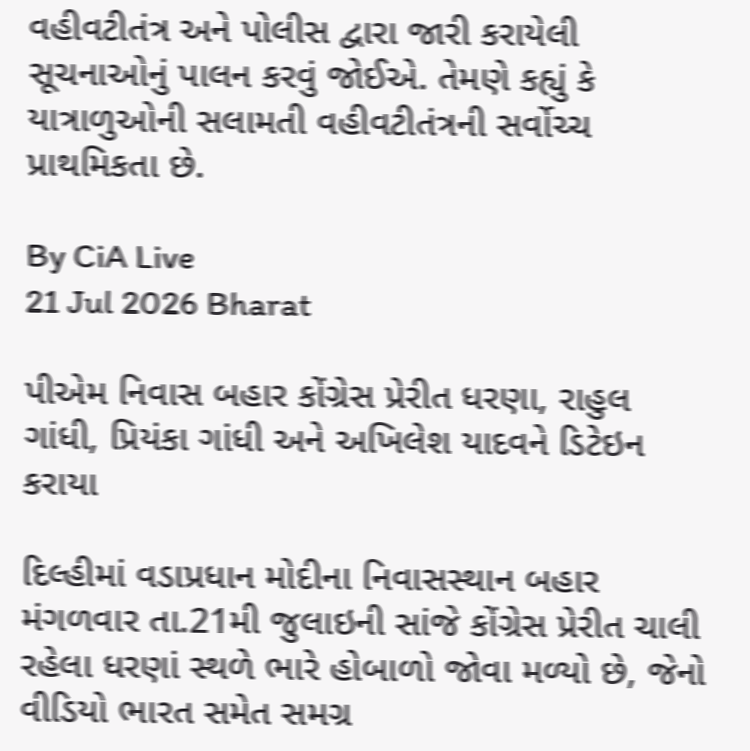વહીવટીતંત્ર અને પોલીસ દ્વારા જારી કરાયેલી સૂચનાઓનું પાલન કરવું જોઈએ. તેમણે કહ્યું કે યાત્રાળુઓની સલામતી વહીવટીતંત્રની સર્વોચ્ચ પ્રાથમિકતા છે.

By CiA Live
21 Jul 2026 Bharat

પીએમ નિવાસ બહાર કોંગ્રેસ પ્રેરીત ધરણા, રાહુલ ગાંધી, પ્રિયંકા ગાંધી અને અખિલેશ યાદવને ડિટેઇન કરાયા

દિલ્હીમાં વડાપ્રધાન મોદીના નિવાસસ્થાન બહાર મંગળવાર તા.21મી જુલાઇની સાંજે કોંગ્રેસ પ્રેરીત ચાલી રહેલા ધરણાં સ્થળે ભારે હોબાળો જોવા મળ્યો છે, જેનો વીડિયો ભારત સમેત સમગ્ર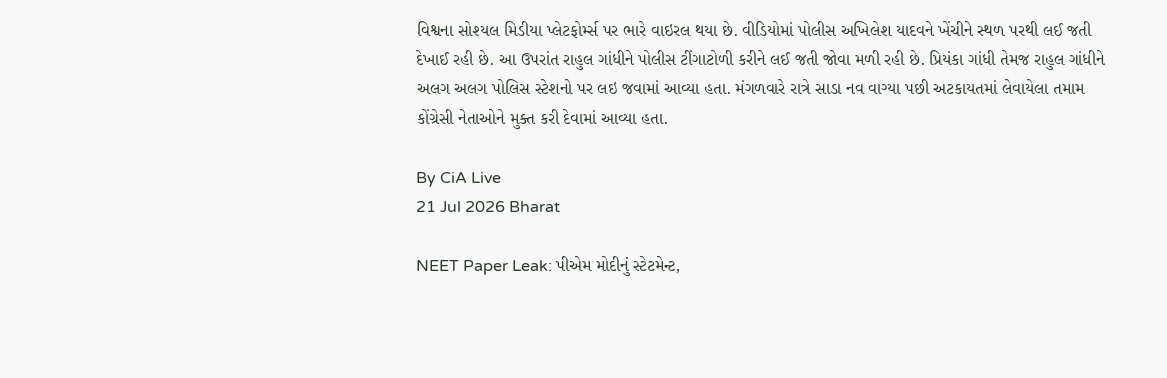વિશ્વના સોશ્યલ મિડીયા પ્લેટફોર્મ્સ પર ભારે વાઇરલ થયા છે. વીડિયોમાં પોલીસ અખિલેશ યાદવને ખેંચીને સ્થળ પરથી લઈ જતી દેખાઈ રહી છે. આ ઉપરાંત રાહુલ ગાંધીને પોલીસ ટીંગાટોળી કરીને લઈ જતી જોવા મળી રહી છે. પ્રિયંકા ગાંધી તેમજ રાહુલ ગાંધીને અલગ અલગ પોલિસ સ્ટેશનો પર લઇ જવામાં આવ્યા હતા. મંગળવારે રાત્રે સાડા નવ વાગ્યા પછી અટકાયતમાં લેવાયેલા તમામ કોંગ્રેસી નેતાઓને મુક્ત કરી દેવામાં આવ્યા હતા.

By CiA Live
21 Jul 2026 Bharat

NEET Paper Leak: પીએમ મોદીનું સ્ટેટમેન્ટ,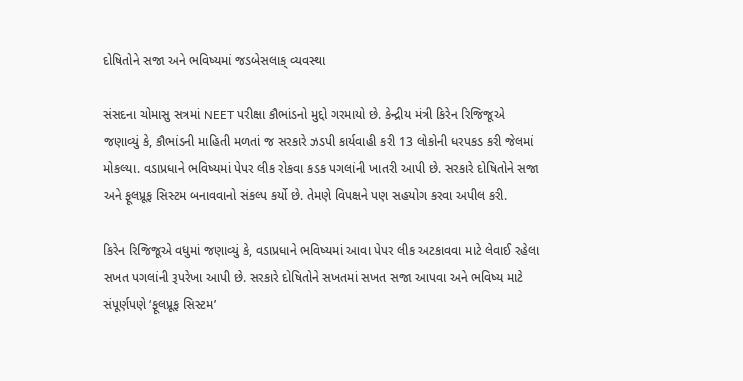દોષિતોને સજા અને ભવિષ્યમાં જડબેસલાક્ વ્યવસ્થા

સંસદના ચોમાસુ સત્રમાં NEET પરીક્ષા કૌભાંડનો મુદ્દો ગરમાયો છે. કેન્દ્રીય મંત્રી કિરેન રિજિજૂએ જણાવ્યું કે, કૌભાંડની માહિતી મળતાં જ સરકારે ઝડપી કાર્યવાહી કરી 13 લોકોની ધરપકડ કરી જેલમાં મોકલ્યા. વડાપ્રધાને ભવિષ્યમાં પેપર લીક રોકવા કડક પગલાંની ખાતરી આપી છે. સરકારે દોષિતોને સજા અને ફૂલપ્રૂફ સિસ્ટમ બનાવવાનો સંકલ્પ કર્યો છે. તેમણે વિપક્ષને પણ સહયોગ કરવા અપીલ કરી.

કિરેન રિજિજૂએ વધુમાં જણાવ્યું કે, વડાપ્રધાને ભવિષ્યમાં આવા પેપર લીક અટકાવવા માટે લેવાઈ રહેલા સખત પગલાંની રૂપરેખા આપી છે. સરકારે દોષિતોને સખતમાં સખત સજા આપવા અને ભવિષ્ય માટે સંપૂર્ણપણે ‘ફૂલપ્રૂફ સિસ્ટમ’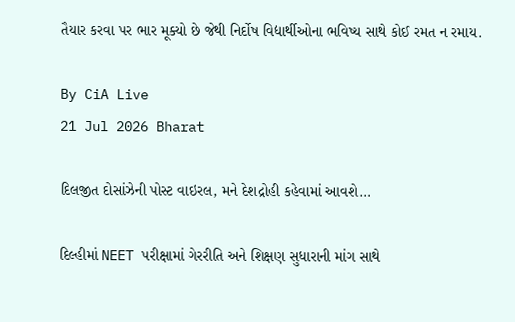તૈયાર કરવા પર ભાર મૂક્યો છે જેથી નિર્દોષ વિદ્યાર્થીઓના ભવિષ્ય સાથે કોઈ રમત ન રમાય.

By CiA Live
21 Jul 2026 Bharat

દિલજીત દોસાંઝેની પોસ્ટ વાઇરલ, મને દેશદ્રોહી કહેવામાં આવશે…

દિલ્હીમાં NEET પરીક્ષામાં ગેરરીતિ અને શિક્ષણ સુધારાની માંગ સાથે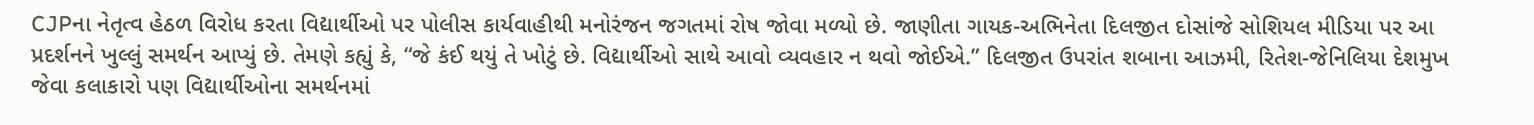CJPના નેતૃત્વ હેઠળ વિરોધ કરતા વિદ્યાર્થીઓ પર પોલીસ કાર્યવાહીથી મનોરંજન જગતમાં રોષ જોવા મળ્યો છે. જાણીતા ગાયક-અભિનેતા દિલજીત દોસાંજે સોશિયલ મીડિયા પર આ પ્રદર્શનને ખુલ્લું સમર્થન આપ્યું છે. તેમણે કહ્યું કે, “જે કંઈ થયું તે ખોટું છે. વિદ્યાર્થીઓ સાથે આવો વ્યવહાર ન થવો જોઈએ.” દિલજીત ઉપરાંત શબાના આઝમી, રિતેશ-જેનિલિયા દેશમુખ જેવા કલાકારો પણ વિદ્યાર્થીઓના સમર્થનમાં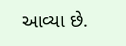આવ્યા છે.